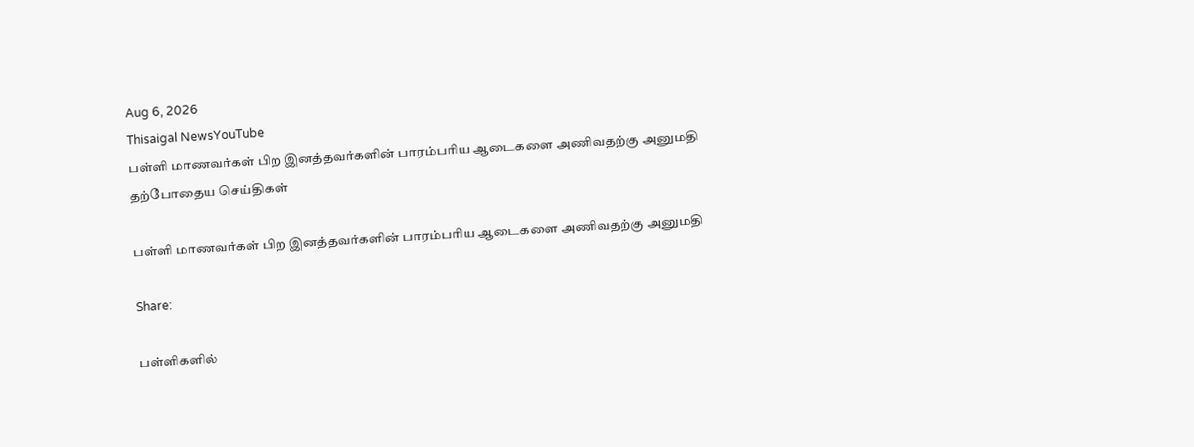Aug 6, 2026
Thisaigal NewsYouTube
பள்ளி மாணவர்கள் பிற இனத்தவர்களின் பாரம்பரிய ஆடைகளை அணிவதற்கு அனுமதி
தற்போதைய செய்திகள்

பள்ளி மாணவர்கள் பிற இனத்தவர்களின் பாரம்பரிய ஆடைகளை அணிவதற்கு அனுமதி

Share:

பள்ளிகளில்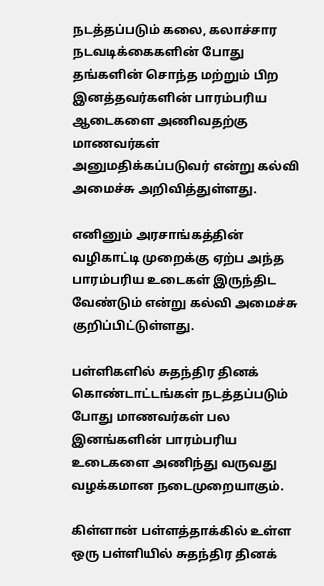நடத்தப்படும் கலை, கலாச்சார நடவடிக்கைகளின் போது தங்களின் சொந்த மற்றும் பிற இனத்தவர்களின் பாரம்பரிய ஆடைகளை அணிவதற்கு மாணவர்கள் அனுமதிக்கப்படுவர் என்று கல்வி அமைச்சு அறிவித்துள்ளது.

எனினும் அரசாங்கத்தின் வழிகாட்டி முறைக்கு ஏற்ப அந்த பாரம்பரிய உடைகள் இருந்திட வேண்டும் என்று கல்வி அமைச்சு குறிப்பிட்டுள்ளது.

பள்ளிகளில் சுதந்திர தினக் கொண்டாட்டங்கள் நடத்தப்படும் போது மாணவர்கள் பல இனங்களின் பாரம்பரிய உடைகளை அணிந்து வருவது வழக்கமான நடைமுறையாகும்.

கிள்ளான் பள்ளத்தாக்கில் உள்ள ஒரு பள்ளியில் சுதந்திர தினக்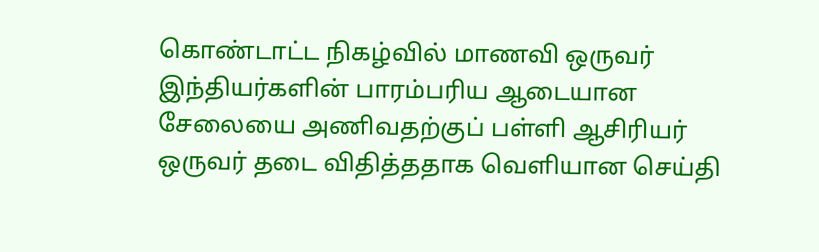கொண்டாட்ட நிகழ்வில் மாணவி ஒருவர் இந்தியர்களின் பாரம்பரிய ஆடையான சேலையை அணிவதற்குப் பள்ளி ஆசிரியர் ஒருவர் தடை விதித்ததாக வெளியான செய்தி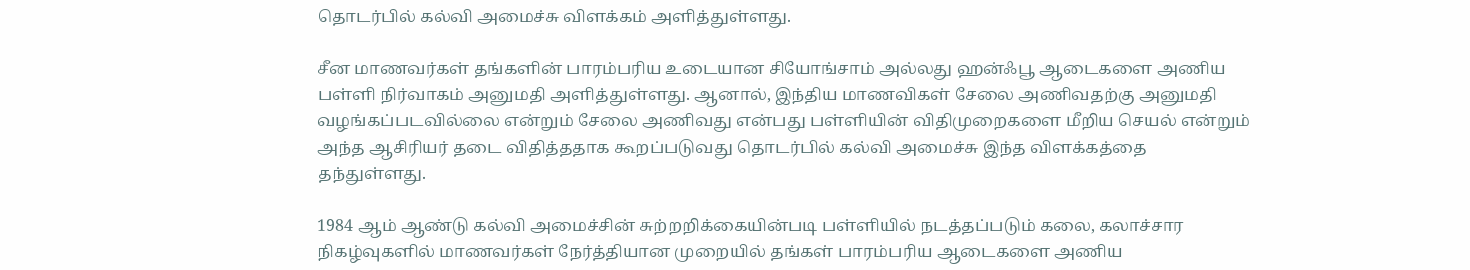தொடர்பில் கல்வி அமைச்சு விளக்கம் அளித்துள்ளது.

சீன மாணவர்கள் தங்களின் பாரம்பரிய உடையான சியோங்சாம் அல்லது ஹன்ஃபூ ஆடைகளை அணிய பள்ளி நிர்வாகம் அனுமதி அளித்துள்ளது. ஆனால், இந்திய மாணவிகள் சேலை அணிவதற்கு அனுமதி வழங்கப்படவில்லை என்றும் சேலை அணிவது என்பது பள்ளியின் விதிமுறைகளை மீறிய செயல் என்றும் அந்த ஆசிரியர் தடை விதித்ததாக கூறப்படுவது தொடர்பில் கல்வி அமைச்சு இந்த விளக்கத்தை தந்துள்ளது.

1984 ஆம் ஆண்டு கல்வி அமைச்சின் சுற்றறிக்கையின்படி பள்ளியில் நடத்தப்படும் கலை, கலாச்சார நிகழ்வுகளில் மாணவர்கள் நேர்த்தியான முறையில் தங்கள் பாரம்பரிய ஆடைகளை அணிய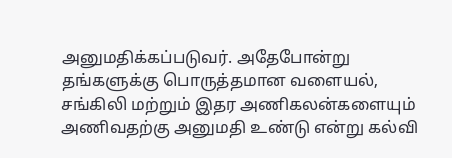அனுமதிக்கப்படுவர். அதேபோன்று தங்களுக்கு பொருத்தமான வளையல், சங்கிலி மற்றும் இதர அணிகலன்களையும் அணிவதற்கு அனுமதி உண்டு என்று கல்வி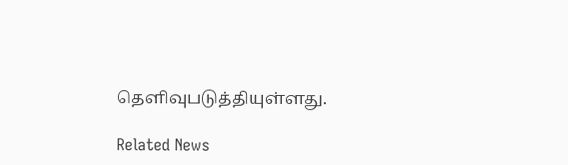தெளிவுபடுத்தியுள்ளது.

Related News